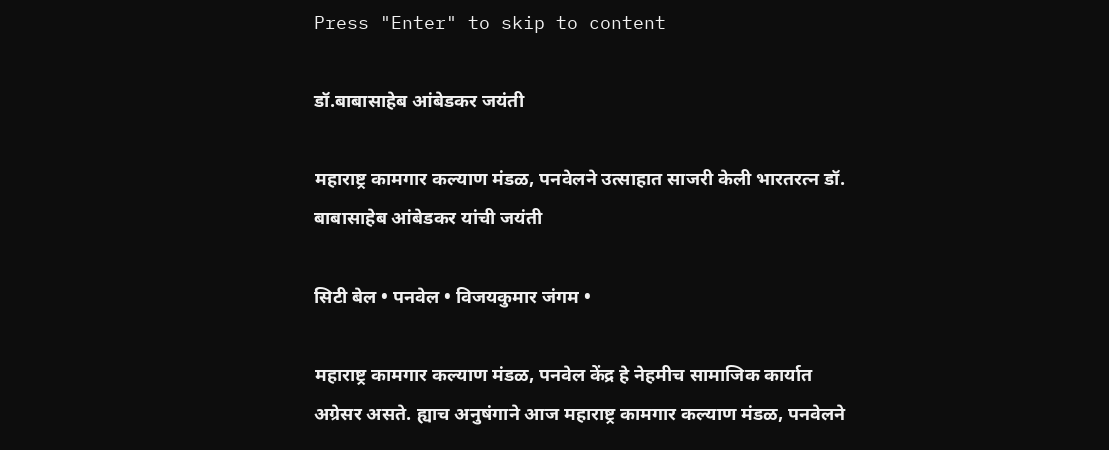Press "Enter" to skip to content

डॉ.बाबासाहेब आंबेडकर जयंती

महाराष्ट्र कामगार कल्याण मंडळ, पनवेलने उत्साहात साजरी केली भारतरत्न डॉ. बाबासाहेब आंबेडकर यांची जयंती

सिटी बेल • पनवेल • विजयकुमार जंगम •

महाराष्ट्र कामगार कल्याण मंडळ, पनवेल केंद्र हे नेहमीच सामाजिक कार्यात अग्रेसर असते. ह्याच अनुषंगाने आज महाराष्ट्र कामगार कल्याण मंडळ, पनवेलने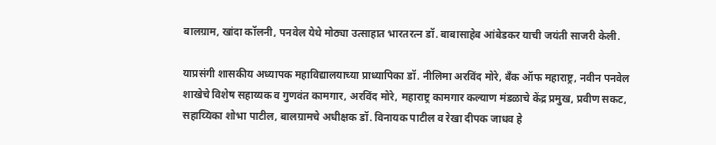बालग्राम, खांदा कॉलनी, पनवेल येथे मोठ्या उत्साहात भारतरत्न डॉ. बाबासाहेब आंबेडकर याची जयंती साजरी केली.

याप्रसंगी शासकीय अध्यापक महाविद्यालयाच्या प्राध्यापिका डॉ. नीलिमा अरविंद मोरे, बँक ऑफ महाराष्ट्र, नवीन पनवेल शाखेचे विशेष सहाय्यक व गुणवंत कामगार, अरविंद मोरे, महाराष्ट्र कामगार कल्याण मंडळाचे केंद्र प्रमुख, प्रवीण सकट, सहाय्यिका शोभा पाटील, बालग्रामचे अधीक्षक डॉ. विनायक पाटील व रेखा दीपक जाधव हे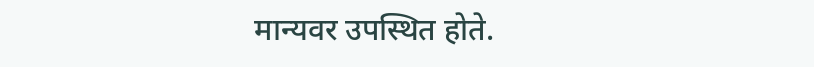मान्यवर उपस्थित होते.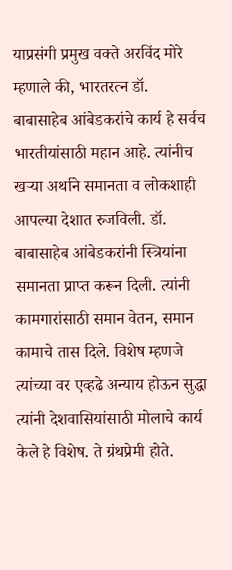याप्रसंगी प्रमुख वक्ते अरविंद मोरे म्हणाले की, भारतरत्न डॉ. बाबासाहेब आंबेडकरांचे कार्य हे सर्वच भारतीयांसाठी महान आहे. त्यांनीच खऱ्या अर्थाने समानता व लोकशाही आपल्या देशात रुजविली. डॉ. बाबासाहेब आंबेडकरांनी स्त्रियांना समानता प्राप्त करून दिली. त्यांनी कामगारांसाठी समान वेतन, समान कामाचे तास दिले. विशेष म्हणजे त्यांच्या वर एव्हढे अन्याय होऊन सुद्धा त्यांनी देशवासियांसाठी मोलाचे कार्य केले हे विशेष. ते ग्रंथप्रेमी होते.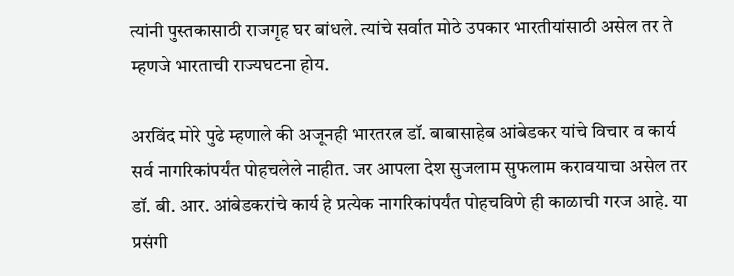त्यांनी पुस्तकासाठी राजगृह घर बांधले. त्यांचे सर्वात मोठे उपकार भारतीयांसाठी असेल तर ते म्हणजे भारताची राज्यघटना होय.

अरविंद मोरे पुढे म्हणाले की अजूनही भारतरत्न डॉ. बाबासाहेब आंबेडकर यांचे विचार व कार्य सर्व नागरिकांपर्यंत पोहचलेले नाहीत. जर आपला देश सुजलाम सुफलाम करावयाचा असेल तर डॉ. बी. आर. आंबेडकरांचे कार्य हे प्रत्येक नागरिकांपर्यंत पोहचविणे ही काळाची गरज आहे. या प्रसंगी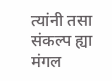त्यांनी तसा संकल्प ह्या मंगल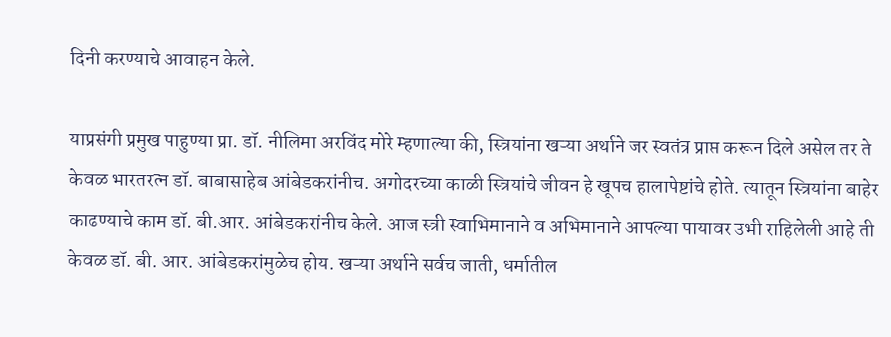दिनी करण्याचे आवाहन केले.

याप्रसंगी प्रमुख पाहुण्या प्रा. डॉ. नीलिमा अरविंद मोरे म्हणाल्या की, स्त्रियांना खऱ्या अर्थाने जर स्वतंत्र प्राप्त करून दिले असेल तर ते केवळ भारतरत्न डॉ. बाबासाहेब आंबेडकरांनीच. अगोदरच्या काळी स्त्रियांचे जीवन हे खूपच हालापेष्टांचे होते. त्यातून स्त्रियांना बाहेर काढण्याचे काम डॉ. बी.आर. आंबेडकरांनीच केले. आज स्त्री स्वाभिमानाने व अभिमानाने आपल्या पायावर उभी राहिलेली आहे ती केवळ डॉ. बी. आर. आंबेडकरांमुळेच होय. खऱ्या अर्थाने सर्वच जाती, धर्मातील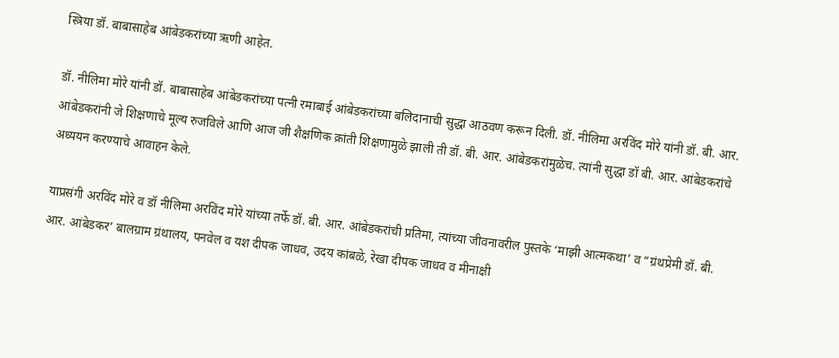स्त्रिया डॉ. बाबासाहेब आंबेडकरांच्या ऋणी आहेत.

डॉ. नीलिमा मोरे यांनी डॉ. बाबासाहेब आंबेडकरांच्या पत्नी रमाबाई आंबेडकरांच्या बलिदानाची सुद्धा आठवण करून दिली. डॉ. नीलिमा अरविंद मोरे यांनी डॉ. बी. आर. आंबेडकरांनी जे शिक्षणाचे मूल्य रुजविले आणि आज जी शैक्षणिक क्रांती शिक्षणामुळे झाली ती डॉ. बी. आर. आंबेडकरांमुळेच. त्यांनी सुद्धा डॉ बी. आर. आंबेडकरांचे अध्ययन करण्याचे आवाहन केले.

याप्रसंगी अरविंद मोरे व डॉ नीलिमा अरविंद मोरे यांच्या तर्फे डॉ. बी. आर. आंबेडकरांची प्रतिमा, त्यांच्या जीवनावरील पुस्तके ‘माझी आत्मकथा’ व “ग्रंथप्रेमी डॉ. बी. आर. आंबेडकर’ बालग्राम ग्रंथालय, पनवेल व यश दीपक जाधव, उदय कांबळे, रेखा दीपक जाधव व मीनाक्षी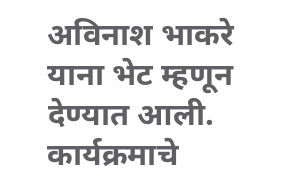अविनाश भाकरे याना भेट म्हणून देण्यात आली.
कार्यक्रमाचे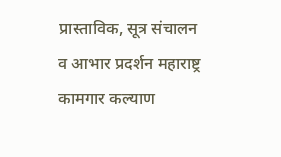प्रास्ताविक, सूत्र संचालन व आभार प्रदर्शन महाराष्ट्र कामगार कल्याण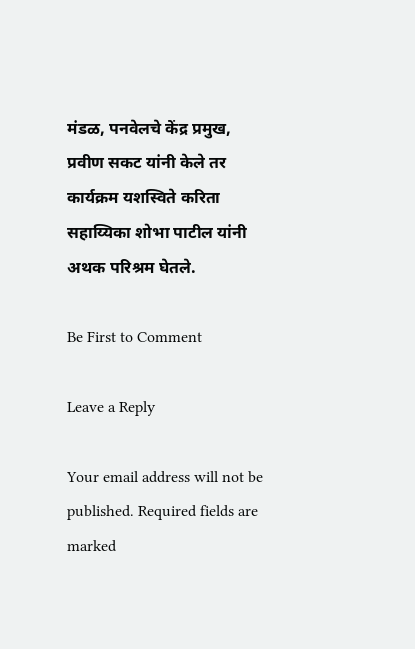मंडळ, पनवेलचे केंद्र प्रमुख, प्रवीण सकट यांनी केले तर कार्यक्रम यशस्विते करिता सहाय्यिका शोभा पाटील यांनी अथक परिश्रम घेतले.

Be First to Comment

Leave a Reply

Your email address will not be published. Required fields are marked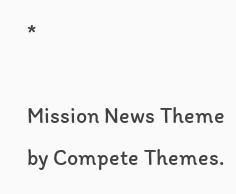*

Mission News Theme by Compete Themes.